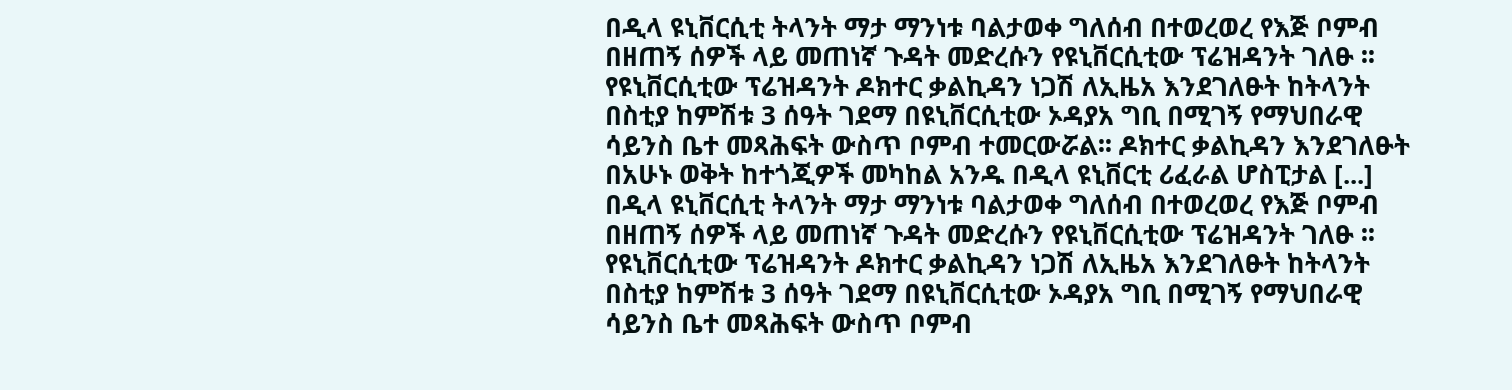በዲላ ዩኒቨርሲቲ ትላንት ማታ ማንነቱ ባልታወቀ ግለሰብ በተወረወረ የእጅ ቦምብ በዘጠኝ ሰዎች ላይ መጠነኛ ጉዳት መድረሱን የዩኒቨርሲቲው ፕሬዝዳንት ገለፁ ፡፡ የዩኒቨርሲቲው ፕሬዝዳንት ዶክተር ቃልኪዳን ነጋሽ ለኢዜአ እንደገለፁት ከትላንት በስቲያ ከምሽቱ 3 ሰዓት ገደማ በዩኒቨርሲቲው ኦዳያአ ግቢ በሚገኝ የማህበራዊ ሳይንስ ቤተ መጻሕፍት ውስጥ ቦምብ ተመርውሯል፡፡ ዶክተር ቃልኪዳን እንደገለፁት በአሁኑ ወቅት ከተጎጂዎች መካከል አንዱ በዲላ ዩኒቨርቲ ሪፈራል ሆስፒታል [...]
በዲላ ዩኒቨርሲቲ ትላንት ማታ ማንነቱ ባልታወቀ ግለሰብ በተወረወረ የእጅ ቦምብ በዘጠኝ ሰዎች ላይ መጠነኛ ጉዳት መድረሱን የዩኒቨርሲቲው ፕሬዝዳንት ገለፁ ፡፡ የዩኒቨርሲቲው ፕሬዝዳንት ዶክተር ቃልኪዳን ነጋሽ ለኢዜአ እንደገለፁት ከትላንት በስቲያ ከምሽቱ 3 ሰዓት ገደማ በዩኒቨርሲቲው ኦዳያአ ግቢ በሚገኝ የማህበራዊ ሳይንስ ቤተ መጻሕፍት ውስጥ ቦምብ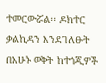ተመርውሯል፡፡ ዶክተር ቃልኪዳን እንደገለፁት በአሁኑ ወቅት ከተጎጂዎች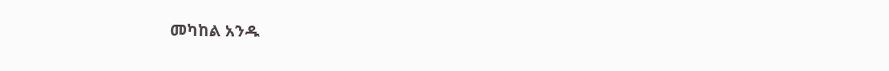መካከል አንዱ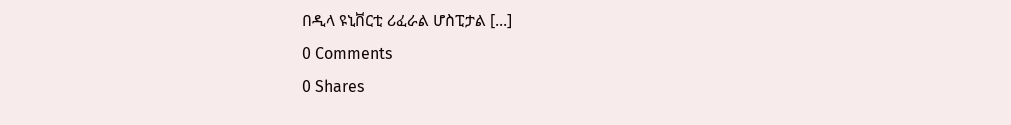በዲላ ዩኒቨርቲ ሪፈራል ሆስፒታል [...]
0 Comments
0 Shares